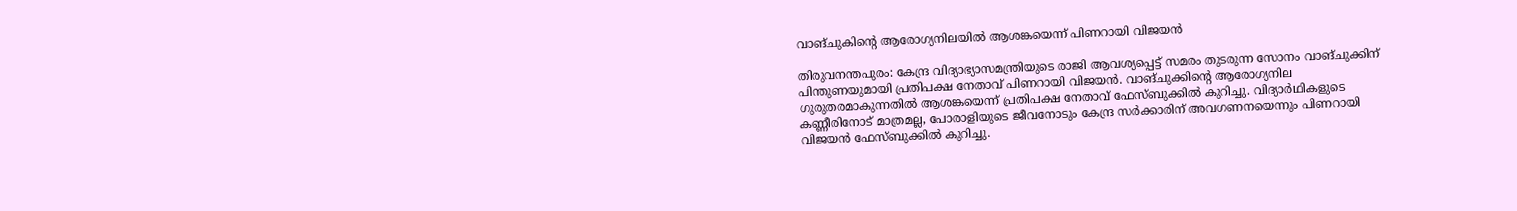വാങ്‌ചുകിൻ്റെ ആരോഗ്യനിലയിൽ ആശങ്കയെന്ന് പിണറായി വിജയൻ

തിരുവനന്തപുരം: കേന്ദ്ര വിദ്യാഭ്യാസമന്ത്രിയുടെ രാജി ആവശ്യപ്പെട്ട് സമരം തുടരുന്ന സോനം വാങ്ചുക്കിന് പിന്തുണയുമായി പ്രതിപക്ഷ നേതാവ് പിണറായി വിജയൻ. വാങ്‌ചുക്കിന്റെ ആരോഗ്യനില ഗുരുതരമാകുന്നതിൽ ആശങ്കയെന്ന് പ്രതിപക്ഷ നേതാവ് ഫേസ്ബുക്കിൽ കുറിച്ചു. വിദ്യാർഥികളുടെ കണ്ണീരിനോട് മാത്രമല്ല, പോരാളിയുടെ ജീവനോടും കേന്ദ്ര സർക്കാരിന് അവഗണനയെന്നും പിണറായി വിജയൻ ഫേസ്ബുക്കിൽ കുറിച്ചു.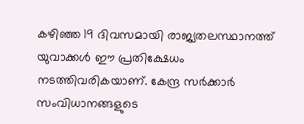കഴിഞ്ഞ 19 ദിവസമായി രാജ്യതലസ്ഥാനത്ത് യുവാക്കൾ ഈ പ്രതിക്ഷേധം നടത്തിവരികയാണ്. കേന്ദ്ര സർക്കാർ സംവിധാനങ്ങളുടെ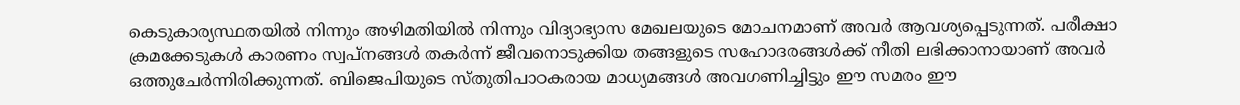കെടുകാര്യസ്ഥതയിൽ നിന്നും അഴിമതിയിൽ നിന്നും വിദ്യാഭ്യാസ മേഖലയുടെ മോചനമാണ് അവർ ആവശ്യപ്പെടുന്നത്. പരീക്ഷാ ക്രമക്കേടുകൾ കാരണം സ്വപ്നങ്ങൾ തകർന്ന് ജീവനൊടുക്കിയ തങ്ങളുടെ സഹോദരങ്ങൾക്ക് നീതി ലഭിക്കാനായാണ് അവർ ഒത്തുചേർന്നിരിക്കുന്നത്. ബിജെപിയുടെ സ്തുതിപാഠകരായ മാധ്യമങ്ങൾ അവഗണിച്ചിട്ടും ഈ സമരം ഈ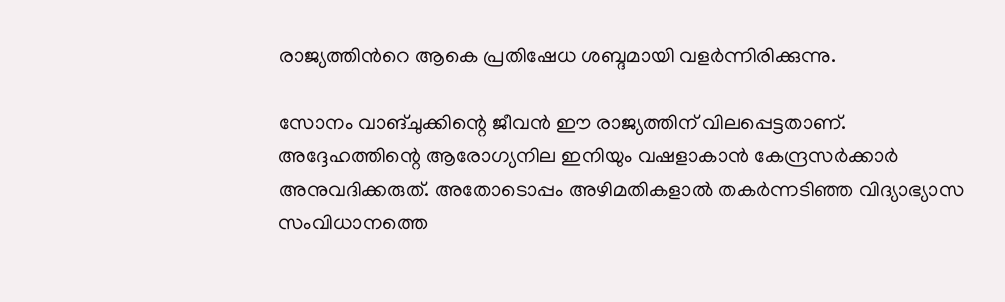രാജ്യത്തിൻറെ ആകെ പ്രതിഷേധ ശബ്ദമായി വളർന്നിരിക്കുന്നു.

സോനം വാങ്ചുക്കിന്റെ ജീവൻ ഈ രാജ്യത്തിന് വിലപ്പെട്ടതാണ്. അദ്ദേഹത്തിന്റെ ആരോഗ്യനില ഇനിയും വഷളാകാൻ കേന്ദ്രസർക്കാർ അനുവദിക്കരുത്. അതോടൊപ്പം അഴിമതികളാൽ തകർന്നടിഞ്ഞ വിദ്യാഭ്യാസ സംവിധാനത്തെ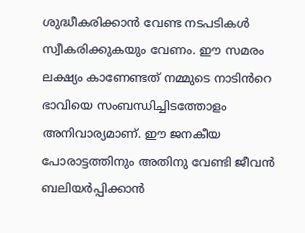ശുദ്ധീകരിക്കാൻ വേണ്ട നടപടികൾ സ്വീകരിക്കുകയും വേണം. ഈ സമരം ലക്ഷ്യം കാണേണ്ടത് നമ്മുടെ നാടിൻറെ ഭാവിയെ സംബന്ധിച്ചിടത്തോളം അനിവാര്യമാണ്. ഈ ജനകീയ പോരാട്ടത്തിനും അതിനു വേണ്ടി ജീവൻ ബലിയർപ്പിക്കാൻ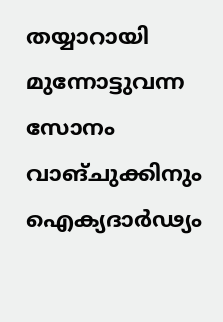തയ്യാറായി മുന്നോട്ടുവന്ന സോനം വാങ്ചുക്കിനും ഐക്യദാർഢ്യം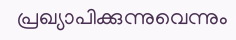പ്രഖ്യാപിക്കുന്നുവെന്നും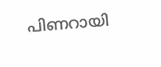പിണറായി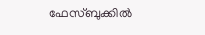ഫേസ്ബുക്കിൽ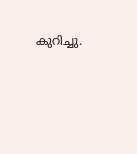കുറിച്ചു.